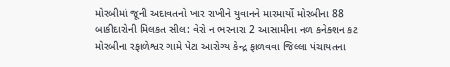મોરબીમાં જૂની અદાવતનો ખાર રાખીને યુવાનને મારમાર્યો મોરબીના 88 બાકીદારોની મિલકત સીલ: વેરો ન ભરનારા 2 આસામીના નળ કનેક્શન કટ મોરબીના રફાળેશ્વર ગામે પેટા આરોગ્ય કેન્દ્ર ફાળવવા જિલ્લા પંચાયતના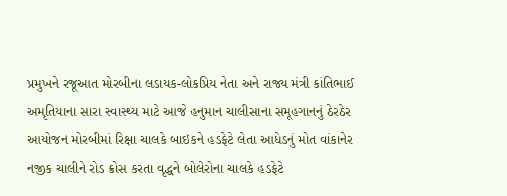પ્રમુખને રજૂઆત મોરબીના લડાયક-લોકપ્રિય નેતા અને રાજ્ય મંત્રી કાંતિભાઈ અમૃતિયાના સારા સ્વાસ્થ્ય માટે આજે હનુમાન ચાલીસાના સમૂહગાનનું ઠેરઠેર આયોજન મોરબીમાં રિક્ષા ચાલકે બાઇકને હડફેટે લેતા આધેડનું મોત વાંકાનેર નજીક ચાલીને રોડ ક્રોસ કરતા વૃદ્ધને બોલેરોના ચાલકે હડફેટે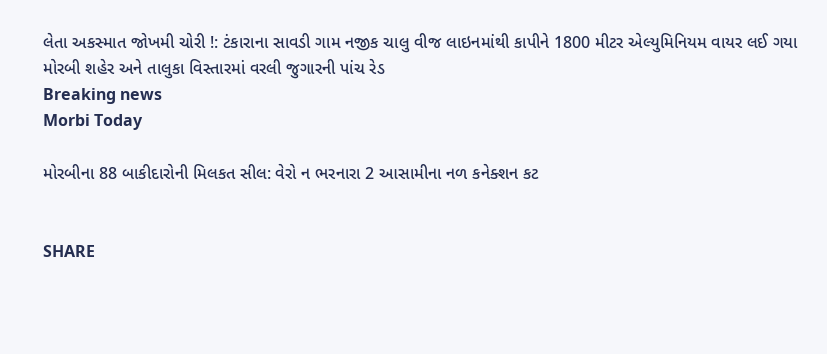લેતા અકસ્માત જોખમી ચોરી !: ટંકારાના સાવડી ગામ નજીક ચાલુ વીજ લાઇનમાંથી કાપીને 1800 મીટર એલ્યુમિનિયમ વાયર લઈ ગયા મોરબી શહેર અને તાલુકા વિસ્તારમાં વરલી જુગારની પાંચ રેડ
Breaking news
Morbi Today

મોરબીના 88 બાકીદારોની મિલકત સીલ: વેરો ન ભરનારા 2 આસામીના નળ કનેક્શન કટ


SHARE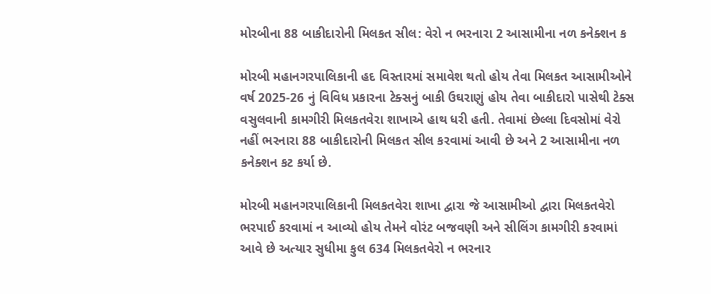મોરબીના 88 બાકીદારોની મિલકત સીલ: વેરો ન ભરનારા 2 આસામીના નળ કનેક્શન ક

મોરબી મહાનગરપાલિકાની હદ વિસ્તારમાં સમાવેશ થતો હોય તેવા મિલકત આસામીઓને વર્ષ 2025-26 નું વિવિધ પ્રકારના ટેક્સનું બાકી ઉઘરાણું હોય તેવા બાકીદારો પાસેથી ટેક્સ વસુલવાની કામગીરી મિલકતવેરા શાખાએ હાથ ધરી હતી. તેવામાં છેલ્લા દિવસોમાં વેરો નહીં ભરનારા 88 બાકીદારોની મિલકત સીલ કરવામાં આવી છે અને 2 આસામીના નળ કનેક્શન કટ કર્યા છે.

મોરબી મહાનગરપાલિકાની મિલકતવેરા શાખા દ્વારા જે આસામીઓ દ્વારા મિલકતવેરો ભરપાઈ કરવામાં ન આવ્યો હોય તેમને વોરંટ બજવણી અને સીલિંગ કામગીરી કરવામાં આવે છે અત્યાર સુધીમા કુલ 634 મિલકતવેરો ન ભરનાર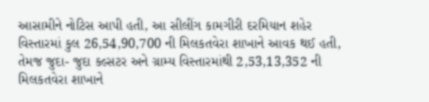આસામીને નોટિસ આપી હતી, આ સીલીંગ કામગીરી દરમિયાન શહેર વિસ્તારમાં કુલ 26,54,90,700 ની મિલકતવેરા શાખાને આવક થઈ હતી, તેમજ જુદા- જુદા કલ્સટર અને ગ્રામ્ય વિસ્તારમાંથી 2,53,13,352 ની મિલકતવેરા શાખાને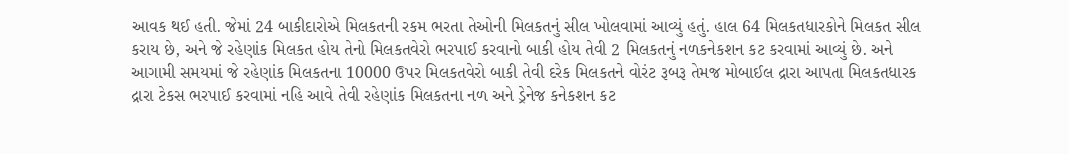આવક થઈ હતી. જેમાં 24 બાકીદારોએ મિલકતની રકમ ભરતા તેઓની મિલકતનું સીલ ખોલવામાં આવ્યું હતું. હાલ 64 મિલકતધારકોને મિલકત સીલ કરાય છે, અને જે રહેણાંક મિલકત હોય તેનો મિલકતવેરો ભરપાઈ કરવાનો બાકી હોય તેવી 2 મિલકતનું નળકનેકશન કટ કરવામાં આવ્યું છે. અને આગામી સમયમાં જે રહેણાંક મિલકતના 10000 ઉપર મિલકતવેરો બાકી તેવી દરેક મિલકતને વોરંટ રૂબરૂ તેમજ મોબાઈલ દ્રારા આપતા મિલકતધારક દ્રારા ટેકસ ભરપાઈ કરવામાં નહિ આવે તેવી રહેણાંક મિલકતના નળ અને ડ્રેનેજ કનેકશન કટ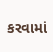કરવામાં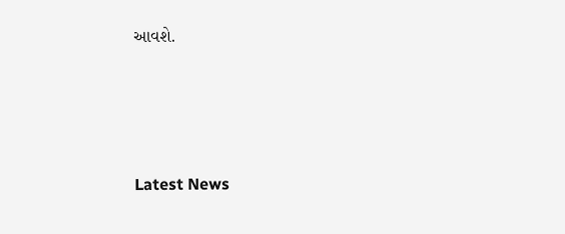આવશે.






Latest News